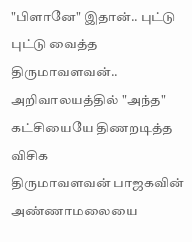"பிளானே" இதான்.. புட்டு புட்டு வைத்த திருமாவளவன்.. அறிவாலயத்தில் "அந்த" கட்சியையே திணறடித்த விசிக
திருமாவளவன் பாஜகவின் அண்ணாமலையை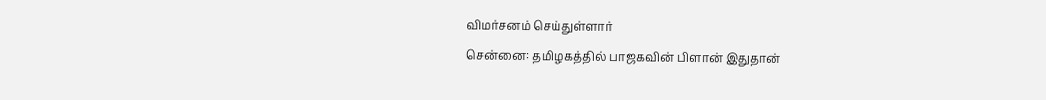விமர்சனம் செய்துள்ளார்
சென்னை: தமிழகத்தில் பாஜகவின் பிளான் இதுதான்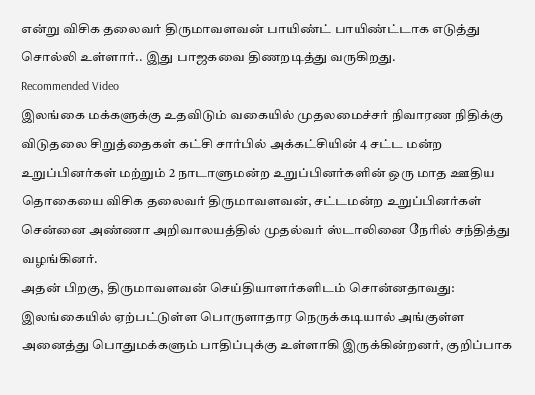என்று விசிக தலைவர் திருமாவளவன் பாயிண்ட் பாயிண்ட்டாக எடுத்து சொல்லி உள்ளார்.. இது பாஜகவை திணறடித்து வருகிறது.
Recommended Video
இலங்கை மக்களுக்கு உதவிடும் வகையில் முதலமைச்சர் நிவாரண நிதிக்கு விடுதலை சிறுத்தைகள் கட்சி சார்பில் அக்கட்சியின் 4 சட்ட மன்ற உறுப்பினர்கள் மற்றும் 2 நாடாளுமன்ற உறுப்பினர்களின் ஒரு மாத ஊதிய தொகையை விசிக தலைவர் திருமாவளவன், சட்டமன்ற உறுப்பினர்கள் சென்னை அண்ணா அறிவாலயத்தில் முதல்வர் ஸ்டாலினை நேரில் சந்தித்து வழங்கினர்.
அதன் பிறகு, திருமாவளவன் செய்தியாளர்களிடம் சொன்னதாவது: இலங்கையில் ஏற்பட்டுள்ள பொருளாதார நெருக்கடியால் அங்குள்ள அனைத்து பொதுமக்களும் பாதிப்புக்கு உள்ளாகி இருக்கின்றனர், குறிப்பாக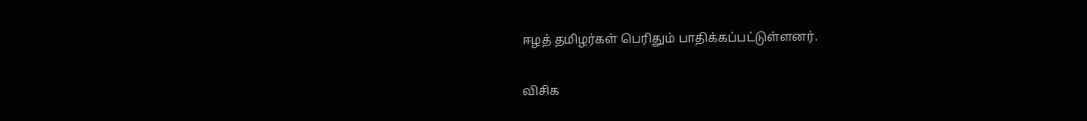ஈழத் தமிழர்கள் பெரிதும் பாதிக்கப்பட்டுள்ளனர்.

விசிக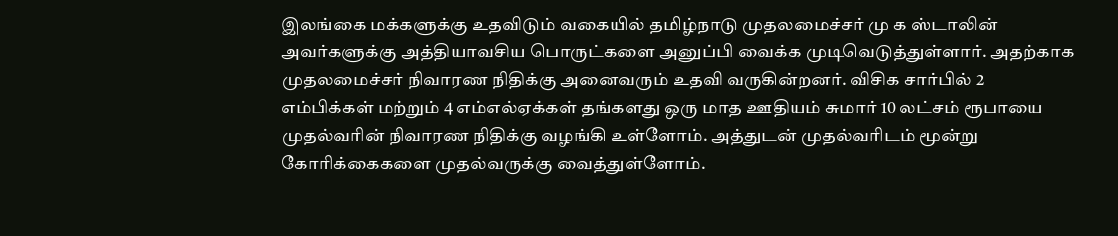இலங்கை மக்களுக்கு உதவிடும் வகையில் தமிழ்நாடு முதலமைச்சர் மு க ஸ்டாலின் அவர்களுக்கு அத்தியாவசிய பொருட்களை அனுப்பி வைக்க முடிவெடுத்துள்ளார். அதற்காக முதலமைச்சர் நிவாரண நிதிக்கு அனைவரும் உதவி வருகின்றனர். விசிக சார்பில் 2 எம்பிக்கள் மற்றும் 4 எம்எல்ஏக்கள் தங்களது ஒரு மாத ஊதியம் சுமார் 10 லட்சம் ரூபாயை முதல்வரின் நிவாரண நிதிக்கு வழங்கி உள்ளோம். அத்துடன் முதல்வரிடம் மூன்று கோரிக்கைகளை முதல்வருக்கு வைத்துள்ளோம்.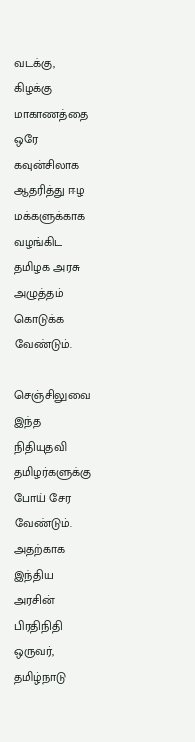வடக்கு, கிழக்கு மாகாணத்தை ஒரே கவுன்சிலாக ஆதரித்து ஈழ மக்களுக்காக வழங்கிட தமிழக அரசு அழுத்தம் கொடுக்க வேண்டும்.

செஞ்சிலுவை
இந்த நிதியுதவி தமிழர்களுக்கு போய் சேர வேண்டும். அதற்காக இந்திய அரசின் பிரதிநிதி ஒருவர், தமிழ்நாடு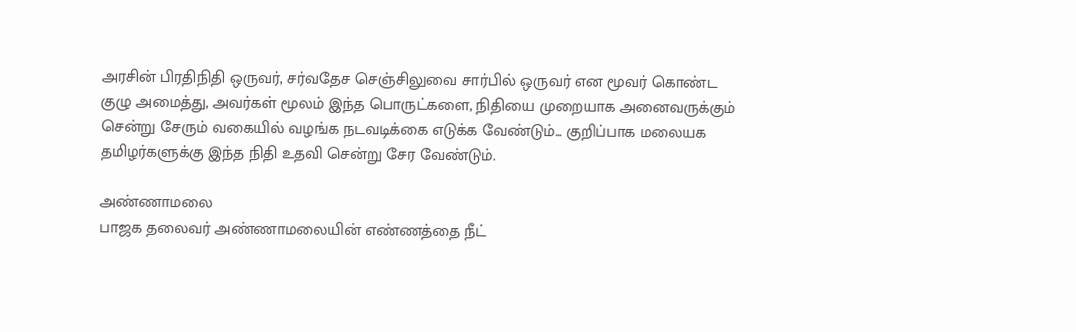அரசின் பிரதிநிதி ஒருவர், சர்வதேச செஞ்சிலுவை சார்பில் ஒருவர் என மூவர் கொண்ட குழு அமைத்து, அவர்கள் மூலம் இந்த பொருட்களை, நிதியை முறையாக அனைவருக்கும் சென்று சேரும் வகையில் வழங்க நடவடிக்கை எடுக்க வேண்டும்... குறிப்பாக மலையக தமிழர்களுக்கு இந்த நிதி உதவி சென்று சேர வேண்டும்.

அண்ணாமலை
பாஜக தலைவர் அண்ணாமலையின் எண்ணத்தை நீட்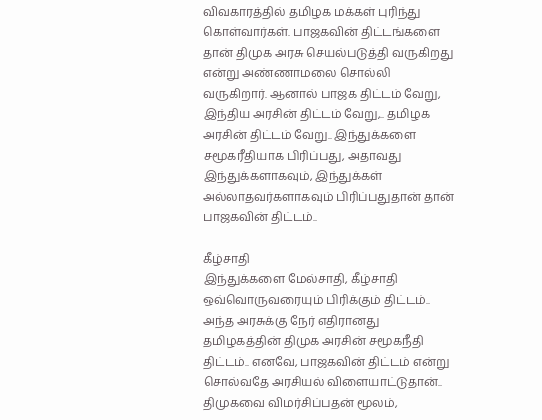விவகாரத்தில் தமிழக மக்கள் புரிந்து கொள்வார்கள். பாஜகவின் திட்டங்களை தான் திமுக அரசு செயல்படுத்தி வருகிறது என்று அண்ணாமலை சொல்லி வருகிறார். ஆனால் பாஜக திட்டம் வேறு, இந்திய அரசின் திட்டம் வேறு,.. தமிழக அரசின் திட்டம் வேறு.. இந்துக்களை சமூகரீதியாக பிரிப்பது, அதாவது இந்துக்களாகவும், இந்துக்கள் அல்லாதவர்களாகவும் பிரிப்பதுதான் தான் பாஜகவின் திட்டம்..

கீழ்சாதி
இந்துக்களை மேல்சாதி, கீழ்சாதி ஒவ்வொருவரையும் பிரிக்கும் திட்டம்.. அந்த அரசுக்கு நேர் எதிரானது தமிழகத்தின் திமுக அரசின் சமூகநீதி திட்டம்.. எனவே, பாஜகவின் திட்டம் என்று சொல்வதே அரசியல் விளையாட்டுதான்.. திமுகவை விமர்சிப்பதன் மூலம்,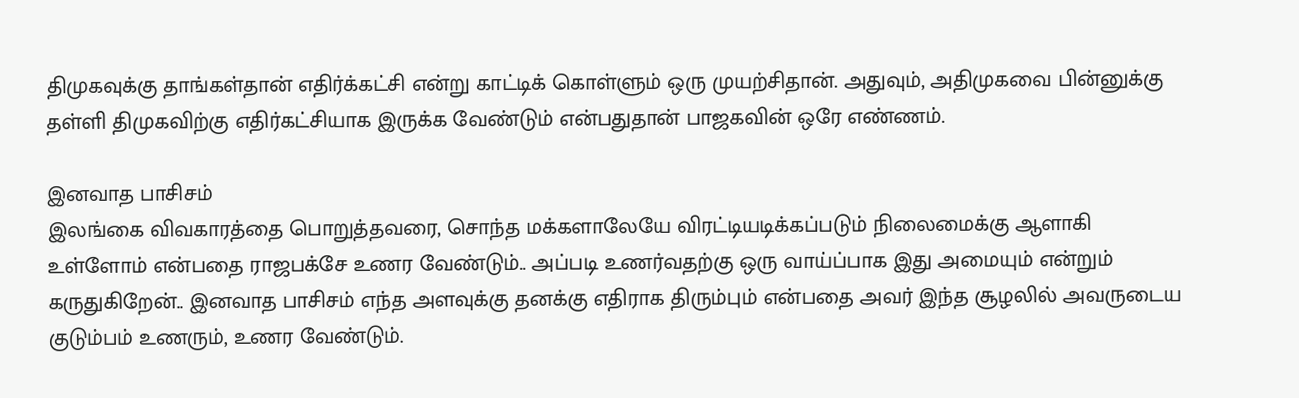திமுகவுக்கு தாங்கள்தான் எதிர்க்கட்சி என்று காட்டிக் கொள்ளும் ஒரு முயற்சிதான். அதுவும், அதிமுகவை பின்னுக்கு தள்ளி திமுகவிற்கு எதிர்கட்சியாக இருக்க வேண்டும் என்பதுதான் பாஜகவின் ஒரே எண்ணம்.

இனவாத பாசிசம்
இலங்கை விவகாரத்தை பொறுத்தவரை, சொந்த மக்களாலேயே விரட்டியடிக்கப்படும் நிலைமைக்கு ஆளாகி உள்ளோம் என்பதை ராஜபக்சே உணர வேண்டும்.. அப்படி உணர்வதற்கு ஒரு வாய்ப்பாக இது அமையும் என்றும் கருதுகிறேன்.. இனவாத பாசிசம் எந்த அளவுக்கு தனக்கு எதிராக திரும்பும் என்பதை அவர் இந்த சூழலில் அவருடைய குடும்பம் உணரும், உணர வேண்டும்.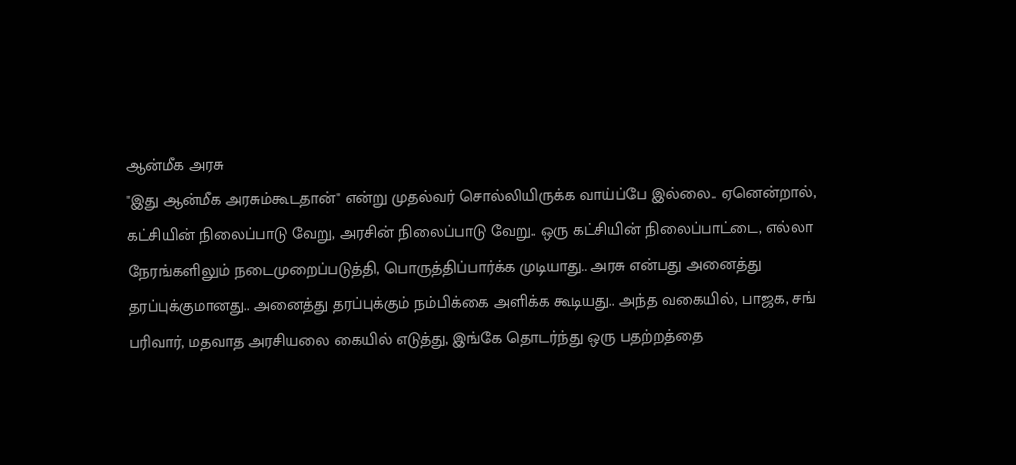ஆன்மீக அரசு
"இது ஆன்மீக அரசும்கூடதான்" என்று முதல்வர் சொல்லியிருக்க வாய்ப்பே இல்லை.. ஏனென்றால், கட்சியின் நிலைப்பாடு வேறு, அரசின் நிலைப்பாடு வேறு.. ஒரு கட்சியின் நிலைப்பாட்டை, எல்லா நேரங்களிலும் நடைமுறைப்படுத்தி, பொருத்திப்பார்க்க முடியாது.. அரசு என்பது அனைத்து தரப்புக்குமானது.. அனைத்து தரப்புக்கும் நம்பிக்கை அளிக்க கூடியது.. அந்த வகையில், பாஜக, சங் பரிவார், மதவாத அரசியலை கையில் எடுத்து, இங்கே தொடர்ந்து ஒரு பதற்றத்தை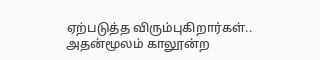ஏற்படுத்த விரும்புகிறார்கள்.. அதன்மூலம் காலூன்ற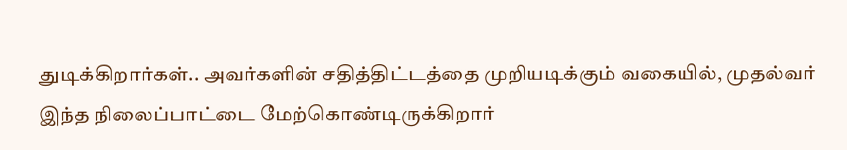துடிக்கிறார்கள்.. அவர்களின் சதித்திட்டத்தை முறியடிக்கும் வகையில், முதல்வர் இந்த நிலைப்பாட்டை மேற்கொண்டிருக்கிறார்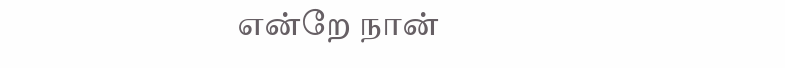என்றே நான்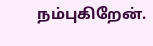நம்புகிறேன்.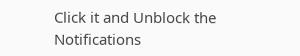Click it and Unblock the Notifications